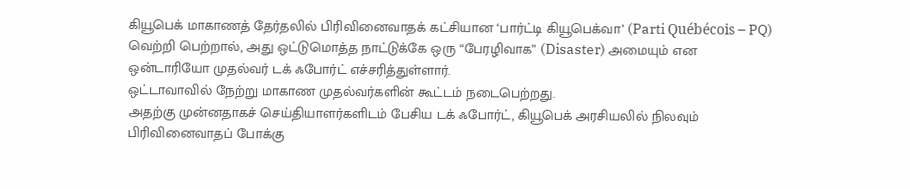கியூபெக் மாகாணத் தேர்தலில் பிரிவினைவாதக் கட்சியான ‘பார்ட்டி கியூபெக்வா’ (Parti Québécois – PQ) வெற்றி பெற்றால், அது ஒட்டுமொத்த நாட்டுக்கே ஒரு “பேரழிவாக” (Disaster) அமையும் என ஒன்டாரியோ முதல்வர் டக் ஃபோர்ட் எச்சரித்துள்ளார்.
ஒட்டாவாவில் நேற்று மாகாண முதல்வர்களின் கூட்டம் நடைபெற்றது.
அதற்கு முன்னதாகச் செய்தியாளர்களிடம் பேசிய டக் ஃபோர்ட், கியூபெக் அரசியலில் நிலவும் பிரிவினைவாதப் போக்கு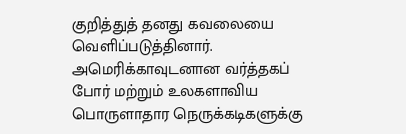குறித்துத் தனது கவலையை வெளிப்படுத்தினார்.
அமெரிக்காவுடனான வர்த்தகப் போர் மற்றும் உலகளாவிய பொருளாதார நெருக்கடிகளுக்கு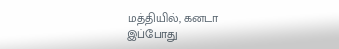மத்தியில், கனடா இப்போது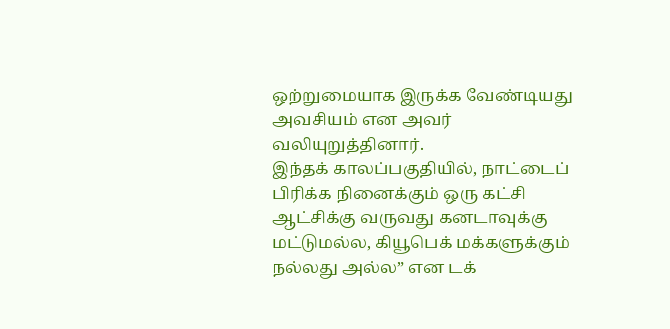ஒற்றுமையாக இருக்க வேண்டியது அவசியம் என அவர் வலியுறுத்தினார்.
இந்தக் காலப்பகுதியில், நாட்டைப் பிரிக்க நினைக்கும் ஒரு கட்சி ஆட்சிக்கு வருவது கனடாவுக்கு மட்டுமல்ல, கியூபெக் மக்களுக்கும் நல்லது அல்ல” என டக்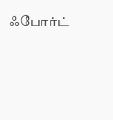ஃபோர்ட்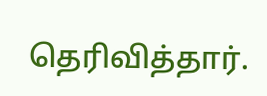தெரிவித்தார்.